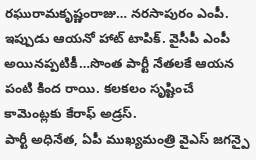రఘురామకృష్ణంరాజు… నరసాపురం ఎంపీ. ఇప్పుడు ఆయనో హాట్ టాపిక్. వైసీపీ ఎంపీ అయినప్పటికీ…సొంత పార్టీ నేతలకే ఆయన పంటి కింద రాయి. కలకలం సృష్టించే కామెంట్లకు కేరాఫ్ అడ్రస్.
పార్టీ అధినేత, ఏపీ ముఖ్యమంత్రి వైఎస్ జగన్పై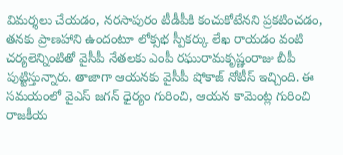విమర్శలు చేయడం, నరసాపురం టీడీపీకి కంచుకోటేనని ప్రకటించడం, తనకు ప్రాణహాని ఉందంటూ లోక్సభ స్పీకర్కు లేఖ రాయడం వంటి చర్యలెన్నింటితో వైసీపీ నేతలకు ఎంపీ రఘురామకృష్ణంరాజు బీపీ పుట్టిస్తున్నారు. తాజాగా ఆయనకు వైసీపీ షోకాజ్ నోటీస్ ఇచ్చింది. ఈ సమయంలో వైఎస్ జగన్ ధైర్యం గురించి, ఆయన కామెంట్ల గురించి రాజకీయ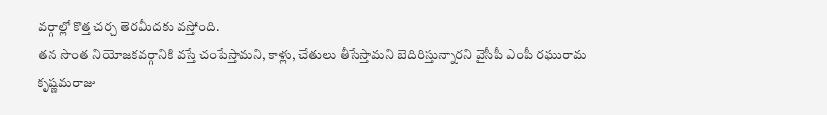వర్గాల్లో కొత్త చర్చ తెరమీదకు వస్తోంది.
తన సొంత నియోజకవర్గానికి వస్తే చంపేస్తామని, కాళ్లు, చేతులు తీసేస్తామని బెదిరిస్తున్నారని వైసీపీ ఎంపీ రఘురామ కృష్ణమరాజు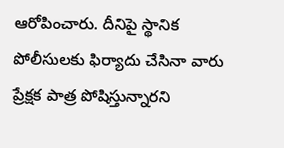ఆరోపించారు. దీనిపై స్థానిక పోలీసులకు ఫిర్యాదు చేసినా వారు ప్రేక్షక పాత్ర పోషిస్తున్నారని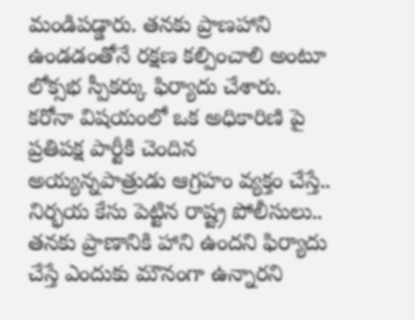మండిపడ్డారు. తనకు ప్రాణహాని ఉండడంతోనే రక్షణ కల్పించాలి అంటూ లోక్సభ స్పీకర్కు ఫిర్యాదు చేశారు.
కరోనా విషయంలో ఒక అధికారిణి పై ప్రతిపక్ష పార్టీకి చెందిన అయ్యన్నపాత్రుడు ఆగ్రహం వ్యక్తం చేస్తే.. నిర్భయ కేసు పెట్టిన రాష్ట్ర పోలీసులు.. తనకు ప్రాణానికి హాని ఉందని ఫిర్యాదు చేస్తే ఎందుకు మౌనంగా ఉన్నారని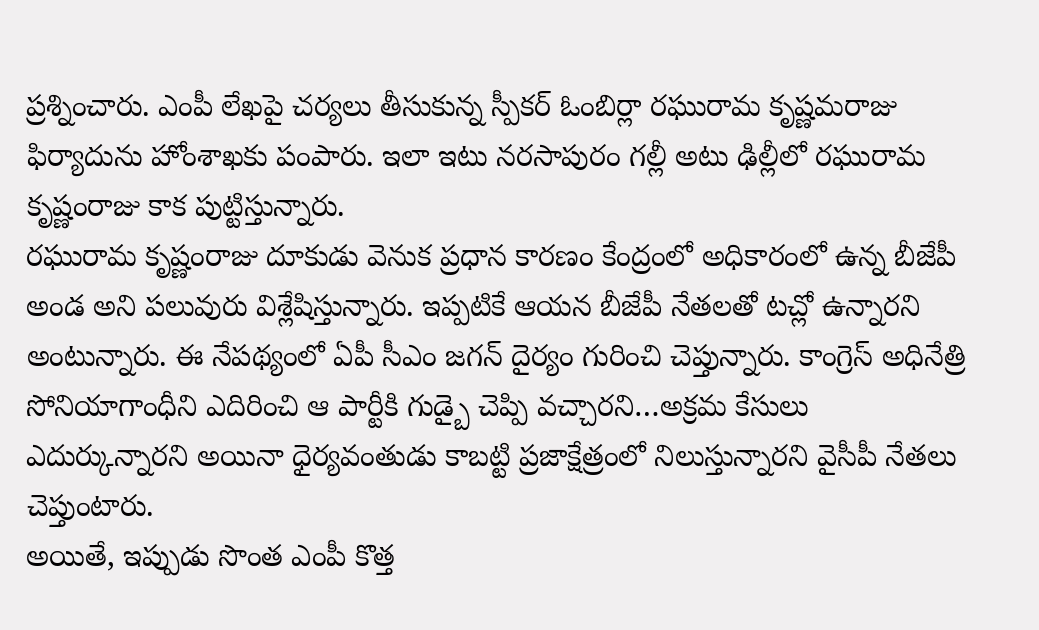ప్రశ్నించారు. ఎంపీ లేఖపై చర్యలు తీసుకున్న స్పీకర్ ఓంబిర్లా రఘురామ కృష్ణమరాజు ఫిర్యాదును హోంశాఖకు పంపారు. ఇలా ఇటు నరసాపురం గల్లీ అటు ఢిల్లీలో రఘురామ కృష్ణంరాజు కాక పుట్టిస్తున్నారు.
రఘురామ కృష్ణంరాజు దూకుడు వెనుక ప్రధాన కారణం కేంద్రంలో అధికారంలో ఉన్న బీజేపీ అండ అని పలువురు విశ్లేషిస్తున్నారు. ఇప్పటికే ఆయన బీజేపీ నేతలతో టచ్లో ఉన్నారని అంటున్నారు. ఈ నేపథ్యంలో ఏపీ సీఎం జగన్ దైర్యం గురించి చెప్తున్నారు. కాంగ్రెస్ అధినేత్రి సోనియాగాంధీని ఎదిరించి ఆ పార్టీకి గుడ్బై చెప్పి వచ్చారని…అక్రమ కేసులు ఎదుర్కున్నారని అయినా ధైర్యవంతుడు కాబట్టి ప్రజాక్షేత్రంలో నిలుస్తున్నారని వైసీపీ నేతలు చెప్తుంటారు.
అయితే, ఇప్పుడు సొంత ఎంపీ కొత్త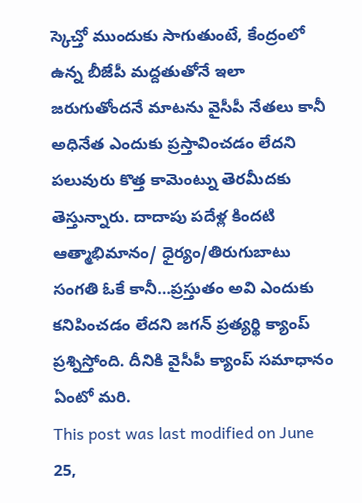స్కెచ్తో ముందుకు సాగుతుంటే, కేంద్రంలో ఉన్న బీజేపీ మద్దతుతోనే ఇలా జరుగుతోందనే మాటను వైసీపీ నేతలు కానీ అధినేత ఎందుకు ప్రస్తావించడం లేదని పలువురు కొత్త కామెంట్ను తెరమీదకు తెస్తున్నారు. దాదాపు పదేళ్ల కిందటి ఆత్మాభిమానం/ ధైర్యం/తిరుగుబాటు సంగతి ఓకే కానీ…ప్రస్తుతం అవి ఎందుకు కనిపించడం లేదని జగన్ ప్రత్యర్థి క్యాంప్ ప్రశ్నిస్తోంది. దీనికి వైసీపీ క్యాంప్ సమాధానం ఏంటో మరి.
This post was last modified on June 25,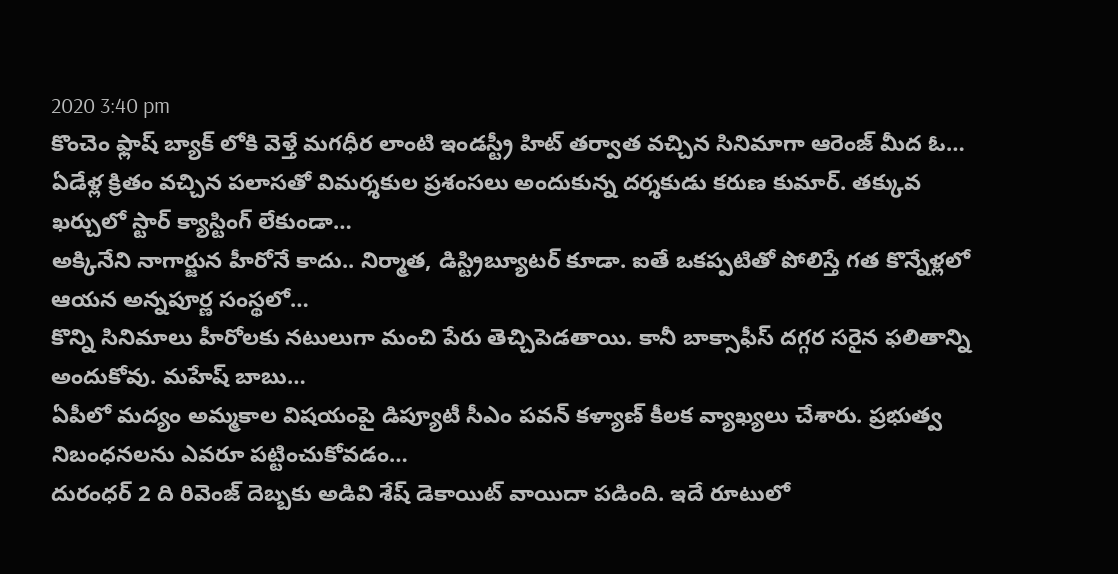2020 3:40 pm
కొంచెం ఫ్లాష్ బ్యాక్ లోకి వెళ్తే మగధీర లాంటి ఇండస్ట్రీ హిట్ తర్వాత వచ్చిన సినిమాగా ఆరెంజ్ మీద ఓ…
ఏడేళ్ల క్రితం వచ్చిన పలాసతో విమర్శకుల ప్రశంసలు అందుకున్న దర్శకుడు కరుణ కుమార్. తక్కువ ఖర్చులో స్టార్ క్యాస్టింగ్ లేకుండా…
అక్కినేని నాగార్జున హీరోనే కాదు.. నిర్మాత, డిస్ట్రిబ్యూటర్ కూడా. ఐతే ఒకప్పటితో పోలిస్తే గత కొన్నేళ్లలో ఆయన అన్నపూర్ణ సంస్థలో…
కొన్ని సినిమాలు హీరోలకు నటులుగా మంచి పేరు తెచ్చిపెడతాయి. కానీ బాక్సాఫీస్ దగ్గర సరైన ఫలితాన్ని అందుకోవు. మహేష్ బాబు…
ఏపీలో మద్యం అమ్మకాల విషయంపై డిప్యూటీ సీఎం పవన్ కళ్యాణ్ కీలక వ్యాఖ్యలు చేశారు. ప్రభుత్వ నిబంధనలను ఎవరూ పట్టించుకోవడం…
దురంధర్ 2 ది రివెంజ్ దెబ్బకు అడివి శేష్ డెకాయిట్ వాయిదా పడింది. ఇదే రూటులో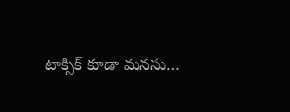టాక్సిక్ కూడా మనసు…